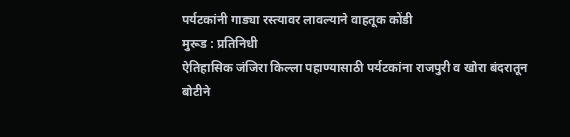पर्यटकांनी गाड्या रस्त्यावर लावल्याने वाहतूक कोंडी
मुरूड : प्रतिनिधी
ऐतिहासिक जंजिरा किल्ला पहाण्यासाठी पर्यटकांना राजपुरी व खोरा बंदरातून बोटीने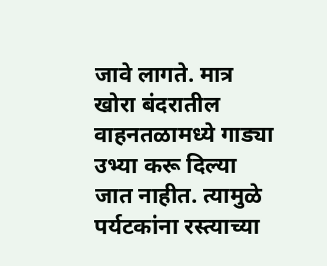जावे लागते. मात्र खोरा बंदरातील वाहनतळामध्ये गाड्या उभ्या करू दिल्या जात नाहीत. त्यामुळे पर्यटकांना रस्त्याच्या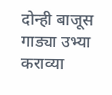दोन्ही बाजूस गाड्या उभ्या कराव्या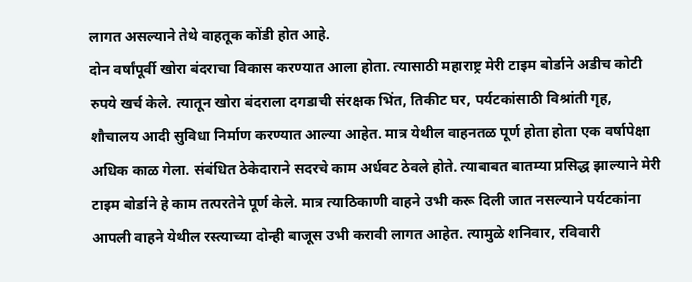लागत असल्याने तेथे वाहतूक कोंडी होत आहे.
दोन वर्षांपूर्वी खोरा बंदराचा विकास करण्यात आला होता. त्यासाठी महाराष्ट्र मेरी टाइम बोर्डाने अडीच कोटी रुपये खर्च केले. त्यातून खोरा बंदराला दगडाची संरक्षक भिंत, तिकीट घर, पर्यटकांसाठी विश्रांती गृह, शौचालय आदी सुविधा निर्माण करण्यात आल्या आहेत. मात्र येथील वाहनतळ पूर्ण होता होता एक वर्षापेक्षा अधिक काळ गेला. संबंधित ठेकेदाराने सदरचे काम अर्धवट ठेवले होते. त्याबाबत बातम्या प्रसिद्ध झाल्याने मेरी टाइम बोर्डाने हे काम तत्परतेने पूर्ण केले. मात्र त्याठिकाणी वाहने उभी करू दिली जात नसल्याने पर्यटकांना आपली वाहने येथील रस्त्याच्या दोन्ही बाजूस उभी करावी लागत आहेत. त्यामुळे शनिवार, रविवारी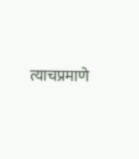त्याचप्रमाणे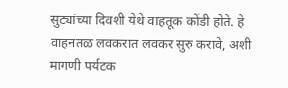सुट्यांच्या दिवशी येथे वाहतूक कोंडी होते. हे वाहनतळ लवकरात लवकर सुरु करावे, अशी मागणी पर्यटक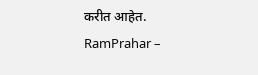करीत आहेत.
RamPrahar –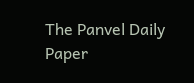The Panvel Daily Paper